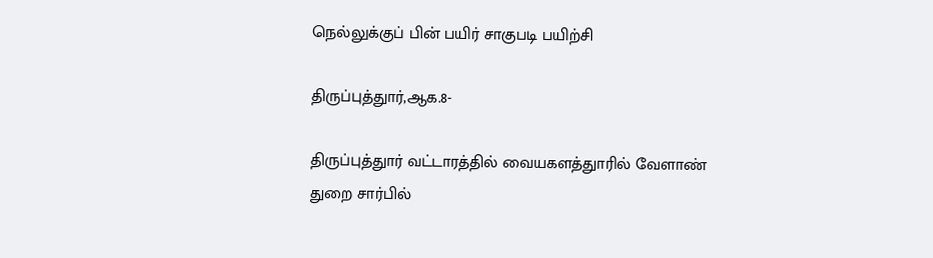நெல்லுக்குப் பின் பயிர் சாகுபடி பயிற்சி

திருப்புத்துார்,ஆக.8-

திருப்புத்துார் வட்டாரத்தில் வையகளத்துாரில் வேளாண் துறை சார்பில்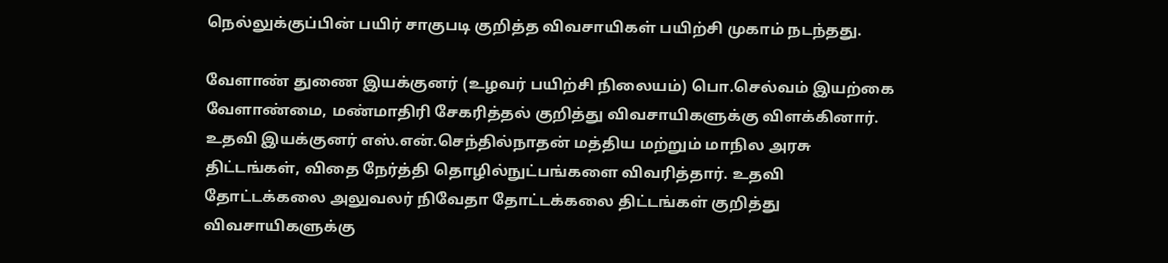நெல்லுக்குப்பின் பயிர் சாகுபடி குறித்த விவசாயிகள் பயிற்சி முகாம் நடந்தது.

வேளாண் துணை இயக்குனர் (உழவர் பயிற்சி நிலையம்) பொ.செல்வம் இயற்கை வேளாண்மை, மண்மாதிரி சேகரித்தல் குறித்து விவசாயிகளுக்கு விளக்கினார். உதவி இயக்குனர் எஸ்.என்.செந்தில்நாதன் மத்திய மற்றும் மாநில அரசு திட்டங்கள், விதை நேர்த்தி தொழில்நுட்பங்களை விவரித்தார். உதவி தோட்டக்கலை அலுவலர் நிவேதா தோட்டக்கலை திட்டங்கள் குறித்து விவசாயிகளுக்கு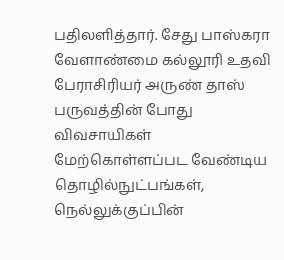பதிலளித்தார். சேது பாஸ்கரா வேளாண்மை கல்லூரி உதவி பேராசிரியர் அருண் தாஸ் பருவத்தின் போது விவசாயிகள் மேற்கொள்ளப்பட வேண்டிய தொழில்நுட்பங்கள், நெல்லுக்குப்பின்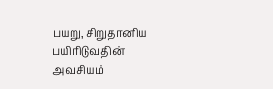பயறு, சிறுதானிய பயிரிடுவதின் அவசியம்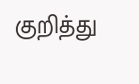குறித்து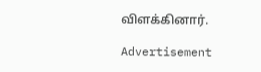விளக்கினார்.

Advertisement